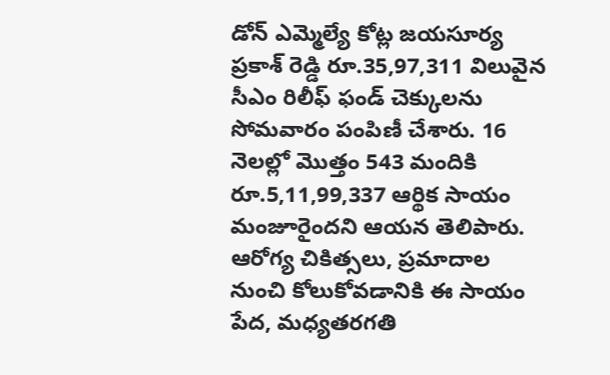డోన్ ఎమ్మెల్యే కోట్ల జయసూర్య ప్రకాశ్ రెడ్డి రూ.35,97,311 విలువైన సీఎం రిలీఫ్ ఫండ్ చెక్కులను సోమవారం పంపిణీ చేశారు. 16 నెలల్లో మొత్తం 543 మందికి రూ.5,11,99,337 ఆర్థిక సాయం మంజూరైందని ఆయన తెలిపారు. ఆరోగ్య చికిత్సలు, ప్రమాదాల నుంచి కోలుకోవడానికి ఈ సాయం పేద, మధ్యతరగతి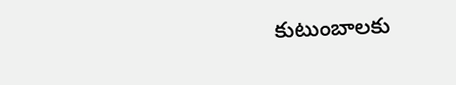కుటుంబాలకు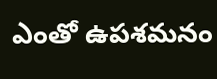ఎంతో ఉపశమనం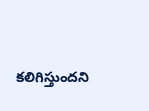కలిగిస్తుందని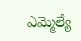ఎమ్మెల్యే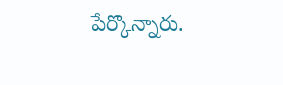పేర్కొన్నారు.